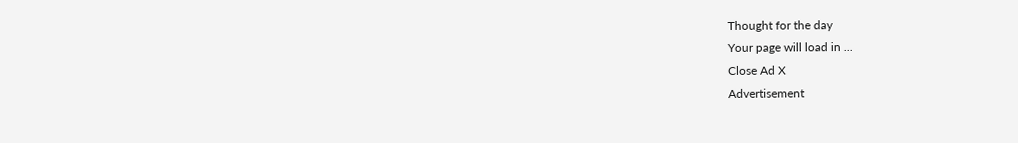Thought for the day
Your page will load in ...
Close Ad X
Advertisement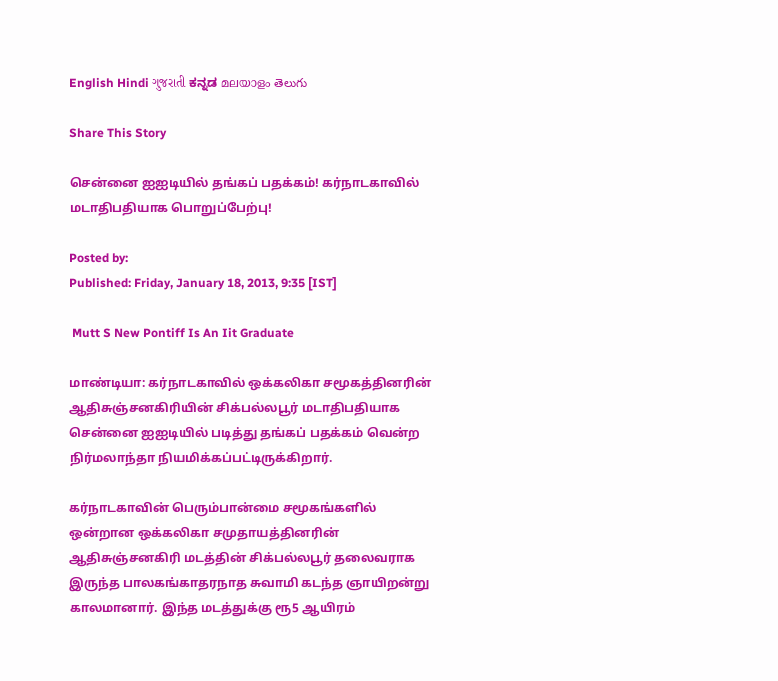English Hindi ગુજરાતી ಕನ್ನಡ മലയാളം తెలుగు

Share This Story

சென்னை ஐஐடியில் தங்கப் பதக்கம்! கர்நாடகாவில் மடாதிபதியாக பொறுப்பேற்பு!

Posted by:
Published: Friday, January 18, 2013, 9:35 [IST]

 Mutt S New Pontiff Is An Iit Graduate

மாண்டியா: கர்நாடகாவில் ஒக்கலிகா சமூகத்தினரின் ஆதிசுஞ்சனகிரியின் சிக்பல்லபூர் மடாதிபதியாக சென்னை ஐஐடியில் படித்து தங்கப் பதக்கம் வென்ற நிர்மலாந்தா நியமிக்கப்பட்டிருக்கிறார்.

கர்நாடகாவின் பெரும்பான்மை சமூகங்களில் ஒன்றான ஒக்கலிகா சமுதாயத்தினரின் ஆதிசுஞ்சனகிரி மடத்தின் சிக்பல்லபூர் தலைவராக இருந்த பாலகங்காதரநாத சுவாமி கடந்த ஞாயிறன்று காலமானார். இந்த மடத்துக்கு ரூ5 ஆயிரம்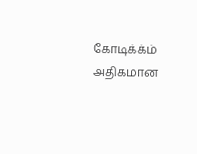கோடிக்க்ம் அதிகமான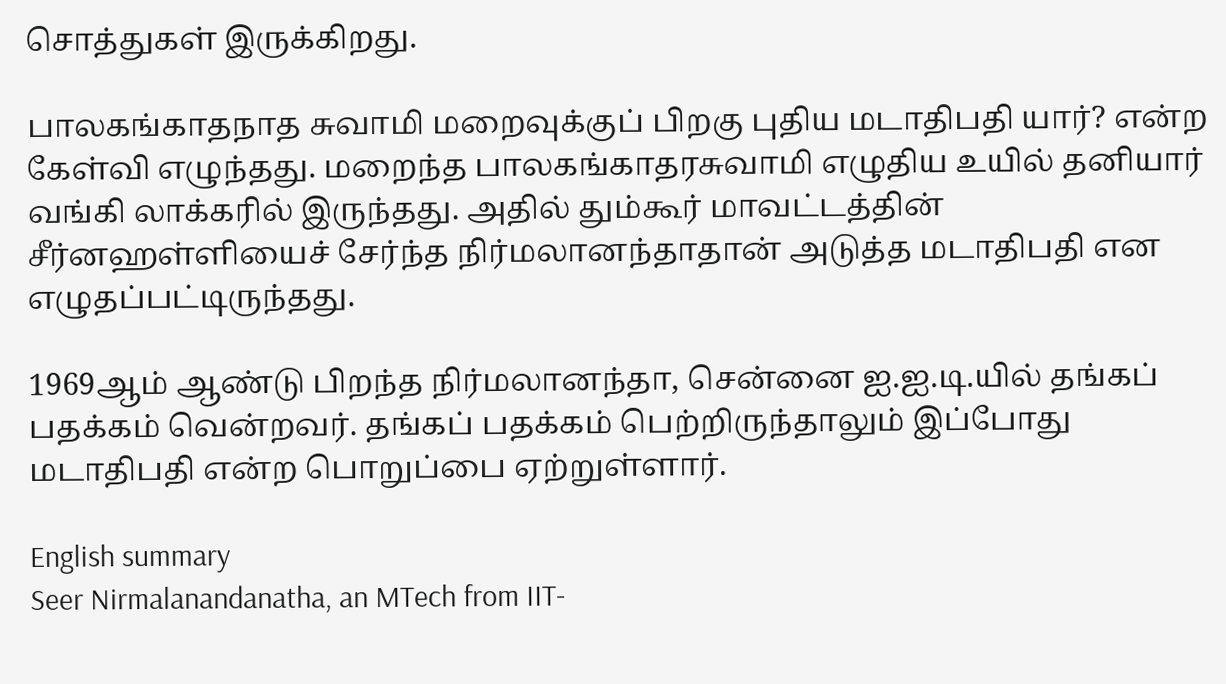சொத்துகள் இருக்கிறது.

பாலகங்காதநாத சுவாமி மறைவுக்குப் பிறகு புதிய மடாதிபதி யார்? என்ற கேள்வி எழுந்தது. மறைந்த பாலகங்காதரசுவாமி எழுதிய உயில் தனியார் வங்கி லாக்கரில் இருந்தது. அதில் தும்கூர் மாவட்டத்தின் சீர்னஹள்ளியைச் சேர்ந்த நிர்மலானந்தாதான் அடுத்த மடாதிபதி என எழுதப்பட்டிருந்தது.

1969ஆம் ஆண்டு பிறந்த நிர்மலானந்தா, சென்னை ஐ.ஐ.டி.யில் தங்கப் பதக்கம் வென்றவர். தங்கப் பதக்கம் பெற்றிருந்தாலும் இப்போது மடாதிபதி என்ற பொறுப்பை ஏற்றுள்ளார்.

English summary
Seer Nirmalanandanatha, an MTech from IIT-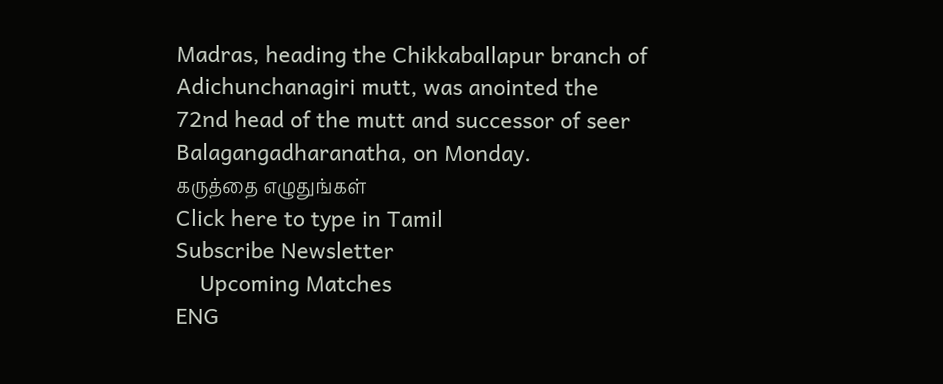Madras, heading the Chikkaballapur branch of Adichunchanagiri mutt, was anointed the 72nd head of the mutt and successor of seer Balagangadharanatha, on Monday.
கருத்தை எழுதுங்கள்
Click here to type in Tamil
Subscribe Newsletter
    Upcoming Matches
ENG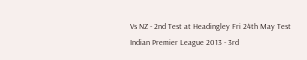Vs NZ - 2nd Test at Headingley Fri 24th May Test
Indian Premier League 2013 - 3rd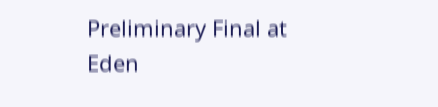Preliminary Final at Eden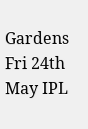Gardens Fri 24th May IPL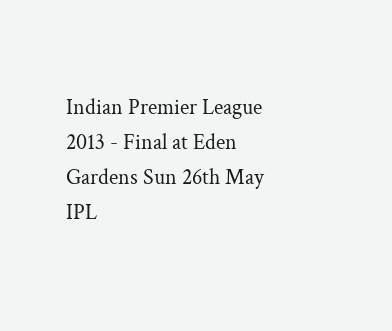Indian Premier League 2013 - Final at Eden Gardens Sun 26th May IPL